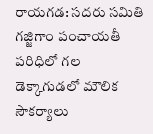రాయగడ: సదరు సమితి గజ్జిగాం పంచాయతీ పరిధిలో గల డెక్కాగుడలో మౌలిక సౌకర్యాలు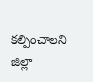కల్పించాలని జిల్లా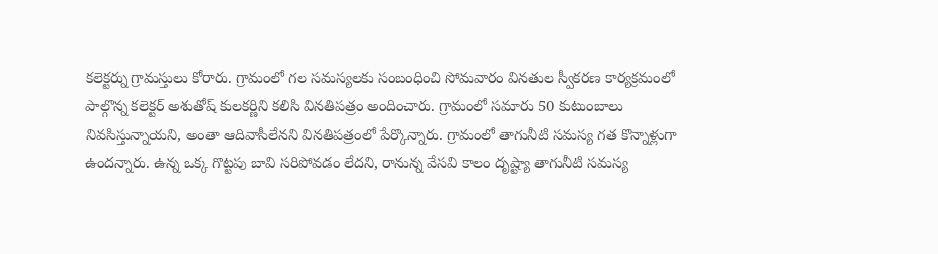కలెక్టర్ను గ్రామస్తులు కోరారు. గ్రామంలో గల సమస్యలకు సంబంధించి సోమవారం వినతుల స్వీకరణ కార్యక్రమంలో పాల్గొన్న కలెక్టర్ అశుతోష్ కులకర్ణిని కలిసి వినతిపత్రం అందించారు. గ్రామంలో సమారు 50 కుటుంబాలు నివసిస్తున్నాయని, అంతా ఆదివాసీలేనని వినతిపత్రంలో పేర్కొన్నారు. గ్రామంలో తాగునీటి సమస్య గత కొన్నాళ్లుగా ఉందన్నారు. ఉన్న ఒక్క గొట్టపు బావి సరిపోవడం లేదని, రానున్న వేసవి కాలం దృష్ట్యా తాగునీటి సమస్య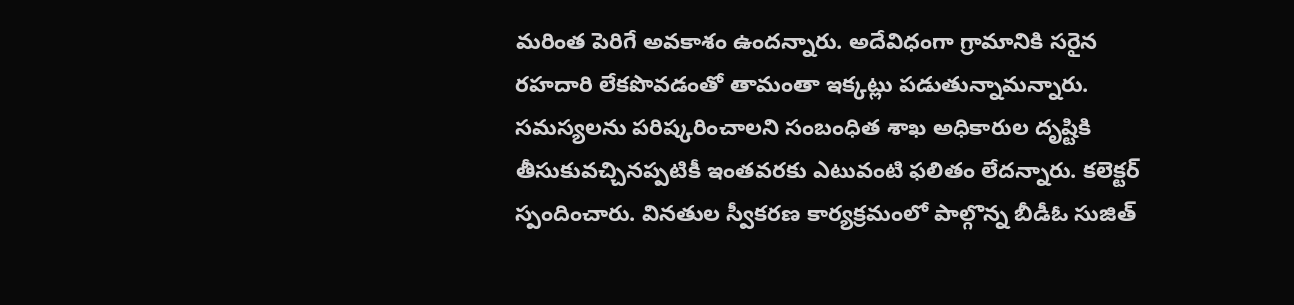మరింత పెరిగే అవకాశం ఉందన్నారు. అదేవిధంగా గ్రామానికి సరైన రహదారి లేకపొవడంతో తామంతా ఇక్కట్లు పడుతున్నామన్నారు. సమస్యలను పరిష్కరించాలని సంబంధిత శాఖ అధికారుల దృష్టికి తీసుకువచ్చినప్పటికీ ఇంతవరకు ఎటువంటి ఫలితం లేదన్నారు. కలెక్టర్ స్పందించారు. వినతుల స్వీకరణ కార్యక్రమంలో పాల్గొన్న బీడీఓ సుజిత్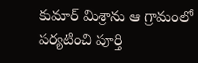కుమార్ మిశ్రాను ఆ గ్రామంలో పర్యటించి పూర్తి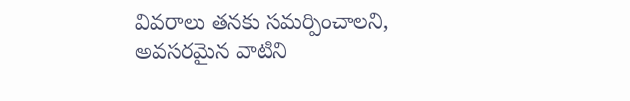వివరాలు తనకు సమర్పించాలని, అవసరమైన వాటిని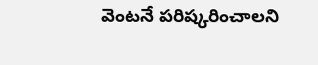వెంటనే పరిష్కరించాలని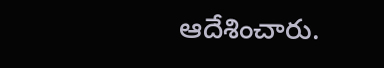ఆదేశించారు.